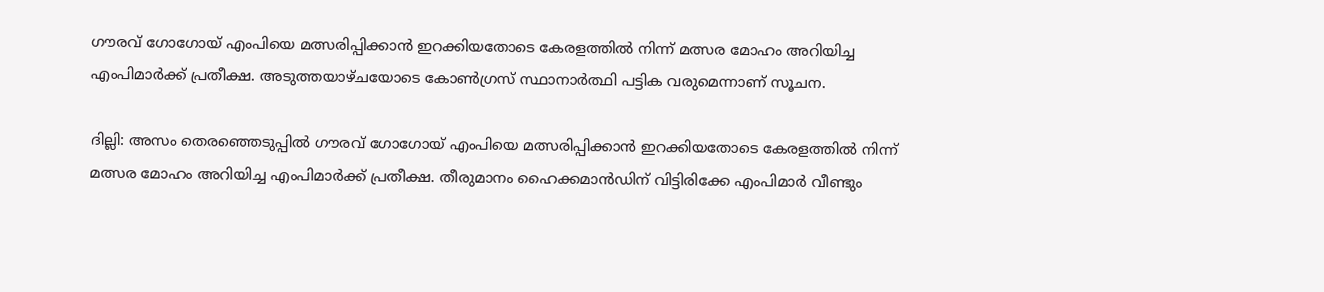ഗൗരവ് ഗോഗോയ് എംപിയെ മത്സരിപ്പിക്കാന്‍ ഇറക്കിയതോടെ കേരളത്തില്‍ നിന്ന് മത്സര മോഹം അറിയിച്ച എംപിമാര്‍ക്ക് പ്രതീക്ഷ. അടുത്തയാഴ്ചയോടെ കോണ്‍ഗ്രസ് സ്ഥാനാര്‍ത്ഥി പട്ടിക വരുമെന്നാണ് സൂചന.

ദില്ലി: അസം തെരഞ്ഞെടുപ്പില്‍ ഗൗരവ് ഗോഗോയ് എംപിയെ മത്സരിപ്പിക്കാന്‍ ഇറക്കിയതോടെ കേരളത്തില്‍ നിന്ന് മത്സര മോഹം അറിയിച്ച എംപിമാര്‍ക്ക് പ്രതീക്ഷ. തീരുമാനം ഹൈക്കമാന്‍ഡിന് വിട്ടിരിക്കേ എംപിമാര്‍ വീണ്ടും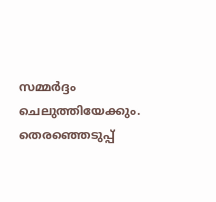സമ്മര്‍ദ്ദം ചെലുത്തിയേക്കും. തെര‌ഞ്ഞെടുപ്പ്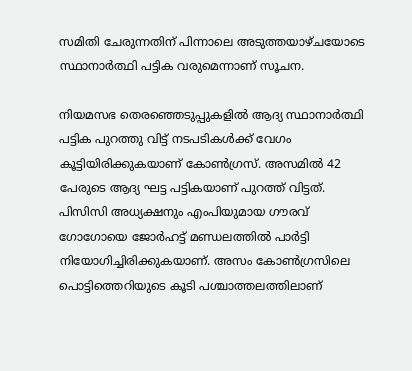സമിതി ചേരുന്നതിന് പിന്നാലെ അടുത്തയാഴ്ചയോടെ സ്ഥാനാര്‍ത്ഥി പട്ടിക വരുമെന്നാണ് സൂചന.

നിയമസഭ തെരഞ്ഞെടുപ്പുകളില്‍ ആദ്യ സ്ഥാനാര്‍ത്ഥി പട്ടിക പുറത്തു വിട്ട് നടപടികള്‍ക്ക് വേഗം കൂട്ടിയിരിക്കുകയാണ് കോണ്‍ഗ്രസ്. അസമില്‍ 42 പേരുടെ ആദ്യ ഘട്ട പട്ടികയാണ് പുറത്ത് വിട്ടത്. പിസിസി അധ്യക്ഷനും എംപിയുമായ ഗൗരവ് ഗോഗോയെ ജോര്‍ഹട്ട് മണ്ഡലത്തില്‍ പാര്‍ട്ടി നിയോഗിച്ചിരിക്കുകയാണ്. അസം കോണ്‍ഗ്രസിലെ പൊട്ടിത്തെറിയുടെ കൂടി പശ്ചാത്തലത്തിലാണ്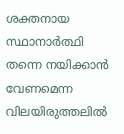ശക്തനായ സ്ഥാനാർത്ഥി തന്നെ നയിക്കാന്‍ വേണമെന്ന വിലയിരുത്തലില്‍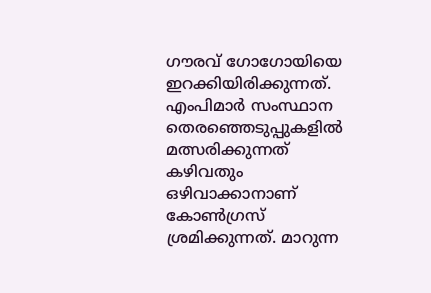ഗൗരവ് ഗോഗോയിയെ ഇറക്കിയിരിക്കുന്നത്. എംപിമാര്‍ സംസ്ഥാന തെരഞ്ഞെടുപ്പുകളില്‍ മത്സരിക്കുന്നത് കഴിവതും ഒഴിവാക്കാനാണ് കോണ്‍ഗ്രസ് ശ്രമിക്കുന്നത്. മാറുന്ന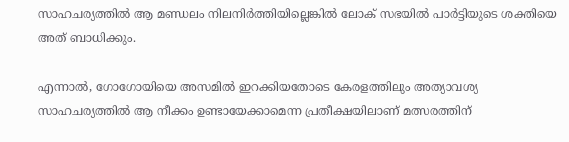സാഹചര്യത്തില്‍ ആ മണ്ഡലം നിലനിര്‍ത്തിയില്ലെങ്കിൽ ലോക് സഭയില്‍ പാ‍ർട്ടിയുടെ ശക്തിയെ അത് ബാധിക്കും.

എന്നാല്‍, ഗോഗോയിയെ അസമില്‍ ഇറക്കിയതോടെ കേരളത്തിലും അത്യാവശ്യ സാഹചര്യത്തില്‍ ആ നീക്കം ഉണ്ടായേക്കാമെന്ന പ്രതീക്ഷയിലാണ് മത്സരത്തിന്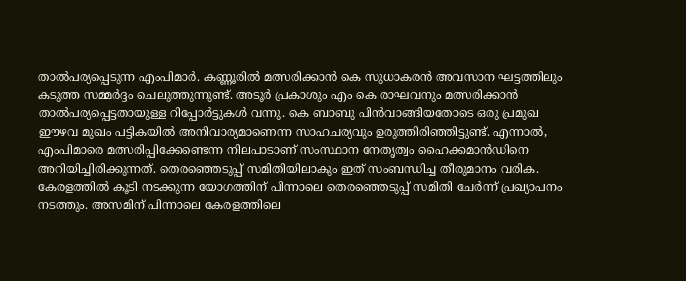താല്‍പര്യപ്പെടുന്ന എംപിമാര്‍‍. കണ്ണൂരില്‍ മത്സരിക്കാന്‍ കെ സുധാകരന്‍ അവസാന ഘട്ടത്തിലും കടുത്ത സമ്മര്‍ദ്ദം ചെലുത്തുന്നുണ്ട്. അടൂര്‍ പ്രകാശും എം കെ രാഘവനും മത്സരിക്കാന്‍ താല്‍പര്യപ്പെട്ടതായുള്ള റിപ്പോര്‍ട്ടുകള്‍ വന്നു. കെ ബാബു പിന്‍വാങ്ങിയതോടെ ഒരു പ്രമുഖ ഈഴവ മുഖം പട്ടികയില്‍ അനിവാര്യമാണെന്ന സാഹചര്യവും ഉരുത്തിരിഞ്ഞിട്ടുണ്ട്. എന്നാല്‍, എംപിമാരെ മത്സരിപ്പിക്കേണ്ടെന്ന നിലപാടാണ് സംസ്ഥാന നേതൃത്വം ഹൈക്കമാന്‍ഡിനെ അറിയിച്ചിരിക്കുന്നത്. തെരഞ്ഞെടുപ്പ് സമിതിയിലാകും ഇത് സംബന്ധിച്ച തീരുമാനം വരിക. കേരളത്തില്‍ കൂടി നടക്കുന്ന യോഗത്തിന് പിന്നാലെ തെരഞ്ഞെടുപ്പ് സമിതി ചേര്‍ന്ന് പ്രഖ്യാപനം നടത്തും. അസമിന് പിന്നാലെ കേരളത്തിലെ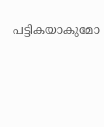പട്ടികയാകുമോ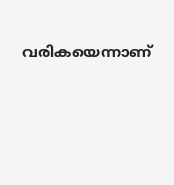വരികയെന്നാണ്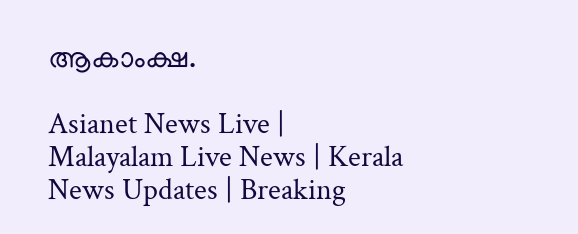ആകാംക്ഷ.

Asianet News Live | Malayalam Live News | Kerala News Updates | Breaking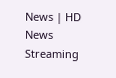News | HD News Streaming